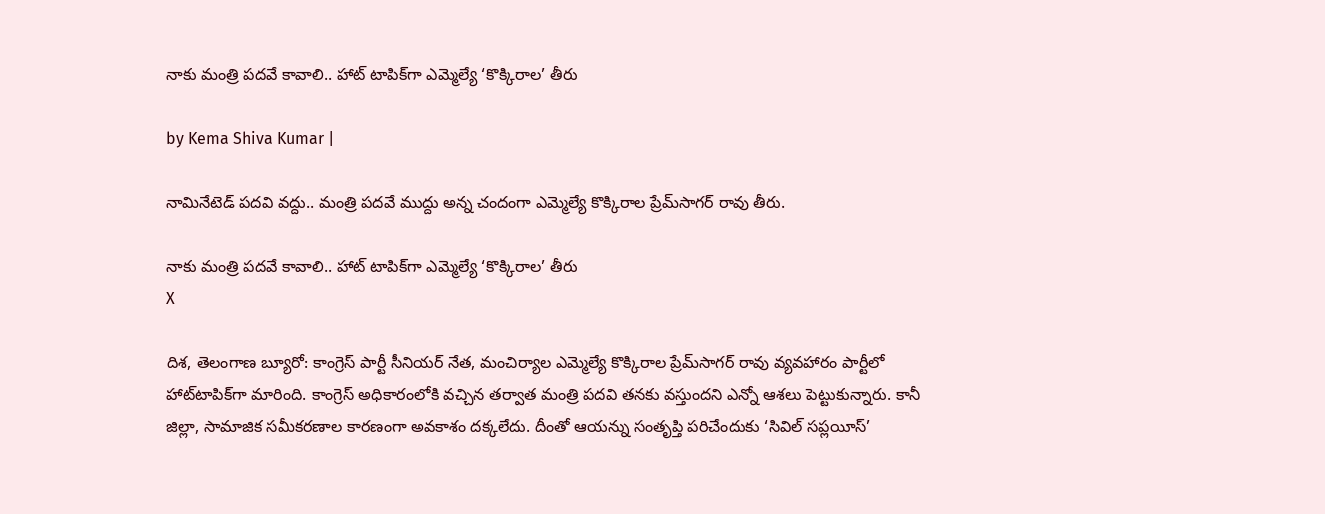నాకు మంత్రి పదవే కావాలి.. హాట్ టాపిక్‌గా ఎమ్మెల్యే ‘కొక్కిరాల’ తీరు

by Kema Shiva Kumar |

నామినేటెడ్ పదవి వద్దు.. మంత్రి పదవే ముద్దు అన్న చందంగా ఎమ్మెల్యే కొక్కిరాల ప్రేమ్‌సాగర్ రావు తీరు.

నాకు మంత్రి పదవే కావాలి.. హాట్ టాపిక్‌గా ఎమ్మెల్యే ‘కొక్కిరాల’ తీరు
X

దిశ, తెలంగాణ బ్యూరో: కాంగ్రెస్ పార్టీ సీనియర్ నేత, మంచిర్యాల ఎమ్మెల్యే కొక్కిరాల ప్రేమ్‌సాగర్ రావు వ్యవహారం పార్టీలో హాట్‌టాపిక్‌గా మారింది. కాంగ్రెస్ అధికారంలోకి వచ్చిన తర్వాత మంత్రి పదవి తనకు వస్తుందని ఎన్నో ఆశలు పెట్టుకున్నారు. కానీ జిల్లా, సామాజిక సమీకరణాల కారణంగా అవకాశం దక్కలేదు. దీంతో ఆయన్ను సంతృప్తి పరిచేందుకు ‘సివిల్ సప్లయీస్’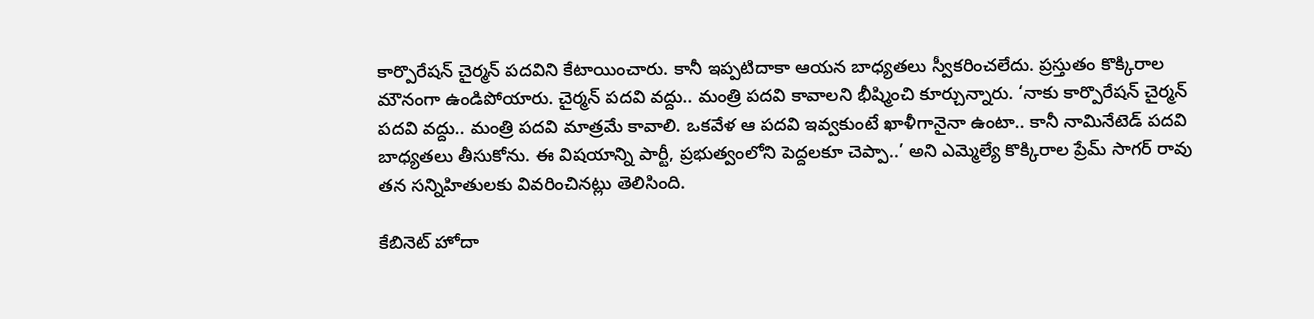కార్పొరేషన్ చైర్మన్ పదవిని కేటాయించారు. కానీ ఇప్పటిదాకా ఆయన బాధ్యతలు స్వీకరించలేదు. ప్రస్తుతం కొక్కిరాల మౌనంగా ఉండిపోయారు. చైర్మన్ పదవి వద్దు.. మంత్రి పదవి కావాలని భీష్మించి కూర్చున్నారు. ‘నాకు కార్పొరేషన్ చైర్మన్ పదవి వద్దు.. మంత్రి పదవి మాత్రమే కావాలి. ఒకవేళ ఆ పదవి ఇవ్వకుంటే ఖాళీగానైనా ఉంటా.. కానీ నామినేటెడ్ పదవి బాధ్యతలు తీసుకోను. ఈ విషయాన్ని పార్టీ, ప్రభుత్వంలోని పెద్దలకూ చెప్పా..’ అని ఎమ్మెల్యే కొక్కిరాల ప్రేమ్ సాగర్ రావు తన సన్నిహితులకు వివరించినట్లు తెలిసింది.

కేబినెట్ హోదా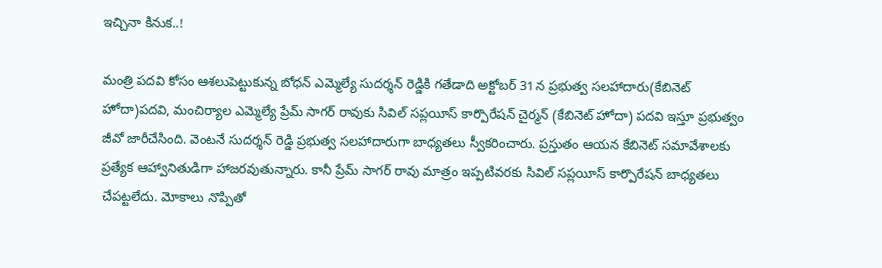ఇచ్చినా కినుక..!

మంత్రి పదవి కోసం ఆశలుపెట్టుకున్న బోధన్ ఎమ్మెల్యే సుదర్శన్ రెడ్డికి గతేడాది అక్టోబర్ 31న ప్రభుత్వ సలహాదారు(కేబినెట్ హోదా)పదవి, మంచిర్యాల ఎమ్మెల్యే ప్రేమ్ సాగర్ రావుకు సివిల్ సప్లయీస్ కార్పొరేషన్ చైర్మన్ (కేబినెట్ హోదా) పదవి ఇస్తూ ప్రభుత్వం జీవో జారీచేసింది. వెంటనే సుదర్శన్ రెడ్డి ప్రభుత్వ సలహాదారుగా బాధ్యతలు స్వీకరించారు. ప్రస్తుతం ఆయన కేబినెట్ సమావేశాలకు ప్రత్యేక ఆహ్వానితుడిగా హాజరవుతున్నారు. కానీ ప్రేమ్ సాగర్ రావు మాత్రం ఇప్పటివరకు సివిల్ సప్లయీస్ కార్పొరేషన్ బాధ్యతలు చేపట్టలేదు. మోకాలు నొప్పితో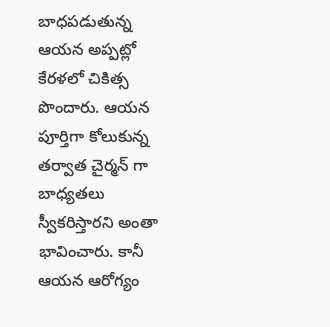బాధపడుతున్న ఆయన అప్పట్లో కేరళలో చికిత్స పొందారు. ఆయన పూర్తిగా కోలుకున్న తర్వాత చైర్మన్ గా బాధ్యతలు స్వీకరిస్తారని అంతా భావించారు. కానీ ఆయన ఆరోగ్యం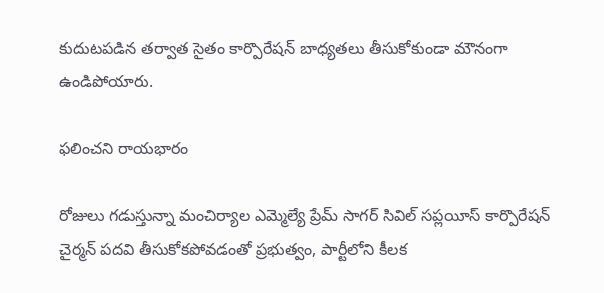కుదుటపడిన తర్వాత సైతం కార్పొరేషన్ బాధ్యతలు తీసుకోకుండా మౌనంగా ఉండిపోయారు.

ఫలించని రాయభారం

రోజులు గడుస్తున్నా మంచిర్యాల ఎమ్మెల్యే ప్రేమ్ సాగర్ సివిల్ సప్లయీస్ కార్పొరేషన్ చైర్మన్ పదవి తీసుకోకపోవడంతో ప్రభుత్వం, పార్టీలోని కీలక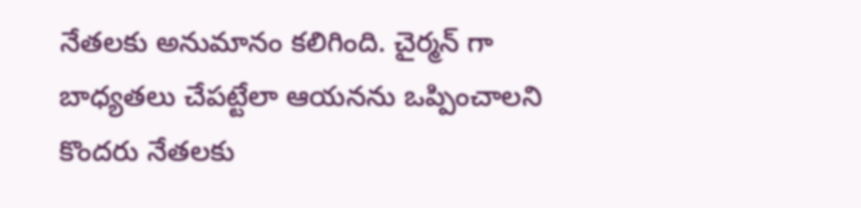నేతలకు అనుమానం కలిగింది. చైర్మన్ గా బాధ్యతలు చేపట్టేలా ఆయనను ఒప్పించాలని కొందరు నేతలకు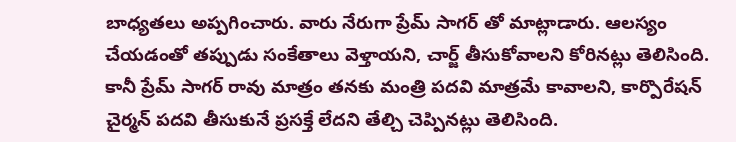బాధ్యతలు అప్పగించారు. వారు నేరుగా ప్రేమ్ సాగర్ తో మాట్లాడారు. ఆలస్యం చేయడంతో తప్పుడు సంకేతాలు వెళ్తాయని, చార్జ్ తీసుకోవాలని కోరినట్లు తెలిసింది. కానీ ప్రేమ్ సాగర్ రావు మాత్రం తనకు మంత్రి పదవి మాత్రమే కావాలని, కార్పొరేషన్ చైర్మన్ పదవి తీసుకునే ప్రసక్తే లేదని తేల్చి చెప్పినట్లు తెలిసింది.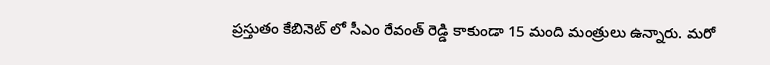ప్రస్తుతం కేబినెట్ లో సీఎం రేవంత్ రెడ్డి కాకుండా 15 మంది మంత్రులు ఉన్నారు. మరో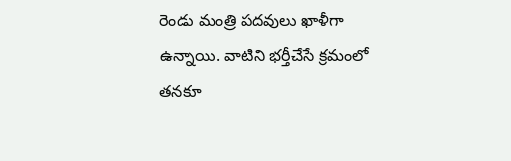రెండు మంత్రి పదవులు ఖాళీగా ఉన్నాయి. వాటిని భర్తీచేసే క్రమంలో తనకూ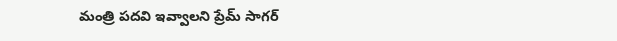మంత్రి పదవి ఇవ్వాలని ప్రేమ్ సాగర్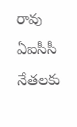రావు ఏఐసీసీ నేతలకు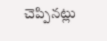చెప్పినట్లు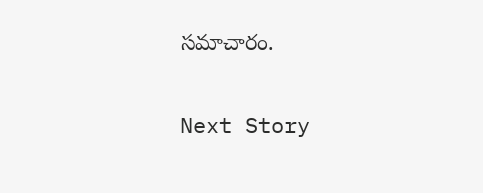సమాచారం.

Next Story